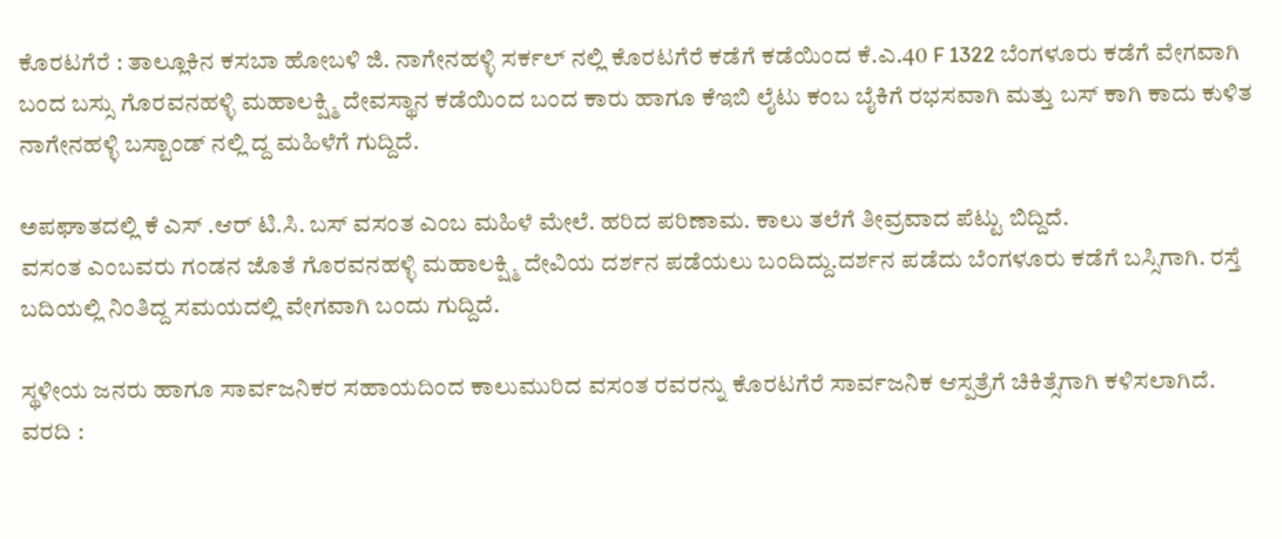ಕೊರಟಗೆರೆ : ತಾಲ್ಲೂಕಿನ ಕಸಬಾ ಹೋಬಳಿ ಜಿ. ನಾಗೇನಹಳ್ಳಿ ಸರ್ಕಲ್ ನಲ್ಲಿ ಕೊರಟಗೆರೆ ಕಡೆಗೆ ಕಡೆಯಿಂದ ಕೆ.ಎ.40 F 1322 ಬೆಂಗಳೂರು ಕಡೆಗೆ ವೇಗವಾಗಿ ಬಂದ ಬಸ್ಸು ಗೊರವನಹಳ್ಳಿ ಮಹಾಲಕ್ಷ್ಮಿ ದೇವಸ್ಥಾನ ಕಡೆಯಿಂದ ಬಂದ ಕಾರು ಹಾಗೂ ಕೆಇಬಿ ಲೈಟು ಕಂಬ ಬೈಕಿಗೆ ರಭಸವಾಗಿ ಮತ್ತು ಬಸ್ ಕಾಗಿ ಕಾದು ಕುಳಿತ ನಾಗೇನಹಳ್ಳಿ ಬಸ್ಟಾಂಡ್ ನಲ್ಲಿ ದ್ದ ಮಹಿಳೆಗೆ ಗುದ್ದಿದೆ.

ಅಪಘಾತದಲ್ಲಿ ಕೆ ಎಸ್ .ಆರ್ ಟಿ.ಸಿ. ಬಸ್ ವಸಂತ ಎಂಬ ಮಹಿಳೆ ಮೇಲೆ. ಹರಿದ ಪರಿಣಾಮ. ಕಾಲು ತಲೆಗೆ ತೀವ್ರವಾದ ಪೆಟ್ಟು ಬಿದ್ದಿದೆ.
ವಸಂತ ಎಂಬವರು ಗಂಡನ ಜೊತೆ ಗೊರವನಹಳ್ಳಿ ಮಹಾಲಕ್ಷ್ಮಿ ದೇವಿಯ ದರ್ಶನ ಪಡೆಯಲು ಬಂದಿದ್ದು.ದರ್ಶನ ಪಡೆದು ಬೆಂಗಳೂರು ಕಡೆಗೆ ಬಸ್ಸಿಗಾಗಿ. ರಸ್ತೆ ಬದಿಯಲ್ಲಿ ನಿಂತಿದ್ದ ಸಮಯದಲ್ಲಿ ವೇಗವಾಗಿ ಬಂದು ಗುದ್ದಿದೆ.

ಸ್ಥಳೀಯ ಜನರು ಹಾಗೂ ಸಾರ್ವಜನಿಕರ ಸಹಾಯದಿಂದ ಕಾಲುಮುರಿದ ವಸಂತ ರವರನ್ನು ಕೊರಟಗೆರೆ ಸಾರ್ವಜನಿಕ ಆಸ್ಪತ್ರೆಗೆ ಚಿಕಿತ್ಸೆಗಾಗಿ ಕಳಿಸಲಾಗಿದೆ.
ವರದಿ :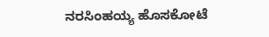ನರಸಿಂಹಯ್ಯ ಹೊಸಕೋಟೆ